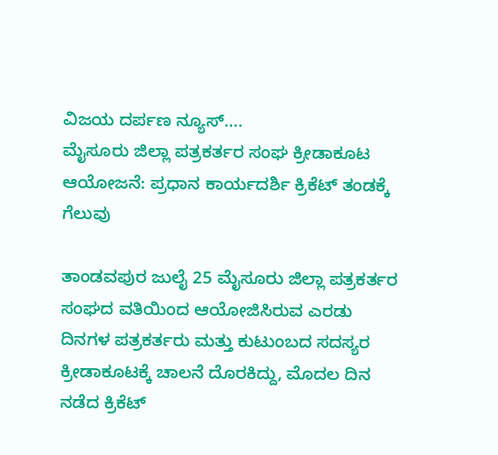ವಿಜಯ ದರ್ಪಣ ನ್ಯೂಸ್….
ಮೈಸೂರು ಜಿಲ್ಲಾ ಪತ್ರಕರ್ತರ ಸಂಘ ಕ್ರೀಡಾಕೂಟ ಆಯೋಜನೆ: ಪ್ರಧಾನ ಕಾರ್ಯದರ್ಶಿ ಕ್ರಿಕೆಟ್ ತಂಡಕ್ಕೆ ಗೆಲುವು

ತಾಂಡವಪುರ ಜುಲೈ 25 ಮೈಸೂರು ಜಿಲ್ಲಾ ಪತ್ರಕರ್ತರ ಸಂಘದ ವತಿಯಿಂದ ಆಯೋಜಿಸಿರುವ ಎರಡು ದಿನಗಳ ಪತ್ರಕರ್ತರು ಮತ್ತು ಕುಟುಂಬದ ಸದಸ್ಯರ ಕ್ರೀಡಾಕೂಟಕ್ಕೆ ಚಾಲನೆ ದೊರಕಿದ್ದು, ಮೊದಲ ದಿನ ನಡೆದ ಕ್ರಿಕೆಟ್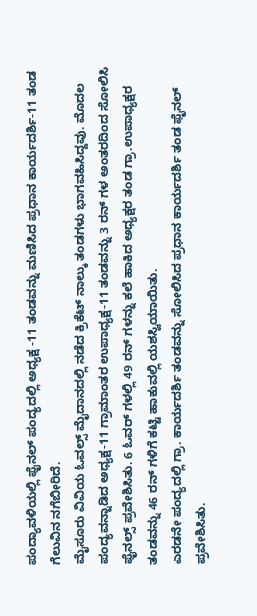ಪಂದ್ಯಾವಳಿಯಲ್ಲಿ ಫೈನಲ್ ಪಂದ್ಯದಲ್ಲಿ ಅಧ್ಯಕ್ಷ -11 ತಂಡವನ್ನು ಮಣಿಸಿದ ಪ್ರಧಾನ ಕಾರ್ಯದರ್ಶಿ-11 ತಂಡ ಗೆಲುವಿನ ನಗೆಬೀರಿದೆ.
ಮೈಸೂರು ವಿವಿಯ ಓವಲ್ಸ್ ಮೈದಾನದಲ್ಲಿ ನಡೆದ ಕ್ರಿಕೆಟ್ ನಾಲ್ಕು ತಂಡಗಳು ಭಾಗವಹಿಸಿದ್ದವು. ಮೊದಲ ಪಂದ್ಯವನ್ನಾಡಿದ ಅಧ್ಯಕ್ಷ-11 ಗ್ರಾಮಾಂತರ ಉಪಾಧ್ಯಕ್ಷ-11 ತಂಡವನ್ನು 3 ರನ್ ಗಳ ಅಂತರದಿಂದ ಸೋಲಿಸಿ ಫೈನಲ್ಸ್ ಪ್ರವೇಶಿಸಿತು. 6 ಓವರ್ ಗಳಲ್ಲಿ 49 ರನ್ ಗಳನ್ನು ಕಲೆ ಹಾಕಿದ ಅಧ್ಯಕ್ಷರ ತಂಡ ಗ್ರಾ.ಉಪಾಧ್ಯಕ್ಷರ ತಂಡವನ್ನು 46 ರನ್ ಗಳಿಗೆ ಕಟ್ಟಿ ಹಾಕುವಲ್ಲಿ ಯಶಸ್ವಿಯಾಯಿತು.
ಎರಡನೇ ಪಂದ್ಯದಲ್ಲಿ ಗ್ರಾ. ಕಾರ್ಯದರ್ಶಿ ತಂಡವನ್ನು ಸೋಲಿಸಿದ ಪ್ರಧಾನ ಕಾರ್ಯದರ್ಶಿ ತಂಡ ಫೈನಲ್ ಪ್ರವೇಶಿಸಿತು.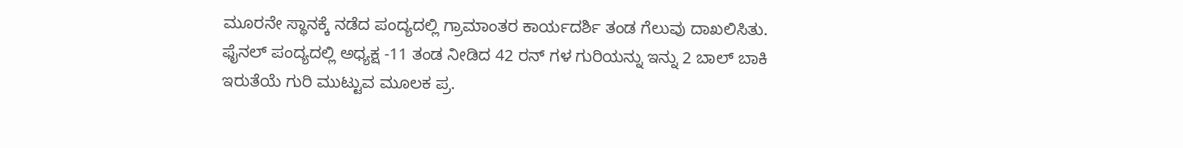ಮೂರನೇ ಸ್ಥಾನಕ್ಕೆ ನಡೆದ ಪಂದ್ಯದಲ್ಲಿ ಗ್ರಾಮಾಂತರ ಕಾರ್ಯದರ್ಶಿ ತಂಡ ಗೆಲುವು ದಾಖಲಿಸಿತು.
ಫೈನಲ್ ಪಂದ್ಯದಲ್ಲಿ ಅಧ್ಯಕ್ಷ -11 ತಂಡ ನೀಡಿದ 42 ರನ್ ಗಳ ಗುರಿಯನ್ನು ಇನ್ನು 2 ಬಾಲ್ ಬಾಕಿ ಇರುತೆಯೆ ಗುರಿ ಮುಟ್ಟುವ ಮೂಲಕ ಪ್ರ.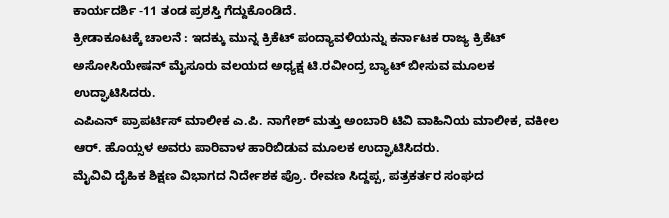ಕಾರ್ಯದರ್ಶಿ -11 ತಂಡ ಪ್ರಶಸ್ತಿ ಗೆದ್ದುಕೊಂಡಿದೆ.
ಕ್ರೀಡಾಕೂಟಕ್ಕೆ ಚಾಲನೆ : ಇದಕ್ಕು ಮುನ್ನ ಕ್ರಿಕೆಟ್ ಪಂದ್ಯಾವಳಿಯನ್ನು ಕರ್ನಾಟಕ ರಾಜ್ಯ ಕ್ರಿಕೆಟ್ ಅಸೋಸಿಯೇಷನ್ ಮೈಸೂರು ವಲಯದ ಅಧ್ಯಕ್ಷ ಟಿ.ರವೀಂದ್ರ ಬ್ಯಾಟ್ ಬೀಸುವ ಮೂಲಕ ಉದ್ಘಾಟಿಸಿದರು.
ಎಪಿಎನ್ ಪ್ರಾಪರ್ಟಿಸ್ ಮಾಲೀಕ ಎ.ಪಿ. ನಾಗೇಶ್ ಮತ್ತು ಅಂಬಾರಿ ಟಿವಿ ವಾಹಿನಿಯ ಮಾಲೀಕ, ವಕೀಲ ಆರ್. ಹೊಯ್ಸಳ ಅವರು ಪಾರಿವಾಳ ಹಾರಿಬಿಡುವ ಮೂಲಕ ಉದ್ಘಾಟಿಸಿದರು.
ಮೈವಿವಿ ದೈಹಿಕ ಶಿಕ್ಷಣ ವಿಭಾಗದ ನಿರ್ದೇಶಕ ಪ್ರೊ. ರೇವಣ ಸಿದ್ದಪ್ಪ, ಪತ್ರಕರ್ತರ ಸಂಘದ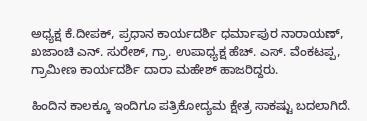ಅಧ್ಯಕ್ಷ ಕೆ.ದೀಪಕ್, ಪ್ರಧಾನ ಕಾರ್ಯದರ್ಶಿ ಧರ್ಮಾಪುರ ನಾರಾಯಣ್, ಖಜಾಂಚಿ ಎನ್. ಸುರೇಶ್, ಗ್ರಾ. ಉಪಾಧ್ಯಕ್ಷ ಹೆಚ್. ಎಸ್. ವೆಂಕಟಪ್ಪ, ಗ್ರಾಮೀಣ ಕಾರ್ಯದರ್ಶಿ ದಾರಾ ಮಹೇಶ್ ಹಾಜರಿದ್ದರು.

ಹಿಂದಿನ ಕಾಲಕ್ಕೂ ಇಂದಿಗೂ ಪತ್ರಿಕೋದ್ಯಮ ಕ್ಷೇತ್ರ ಸಾಕಷ್ಟು ಬದಲಾಗಿದೆ.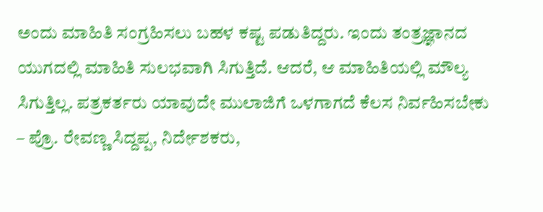ಅಂದು ಮಾಹಿತಿ ಸಂಗ್ರಹಿಸಲು ಬಹಳ ಕಷ್ಟ ಪಡುತಿದ್ದರು. ಇಂದು ತಂತ್ರಜ್ಞಾನದ ಯುಗದಲ್ಲಿ ಮಾಹಿತಿ ಸುಲಭವಾಗಿ ಸಿಗುತ್ತಿದೆ. ಆದರೆ, ಆ ಮಾಹಿತಿಯಲ್ಲಿ ಮೌಲ್ಯ ಸಿಗುತ್ತಿಲ್ಲ. ಪತ್ರಕರ್ತರು ಯಾವುದೇ ಮುಲಾಜಿಗೆ ಒಳಗಾಗದೆ ಕೆಲಸ ನಿರ್ವಹಿಸಬೇಕು
– ಪ್ರೊ. ರೇವಣ್ಣ ಸಿದ್ದಪ್ಪ, ನಿರ್ದೇಶಕರು,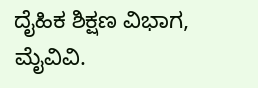ದೈಹಿಕ ಶಿಕ್ಷಣ ವಿಭಾಗ, ಮೈವಿವಿ.